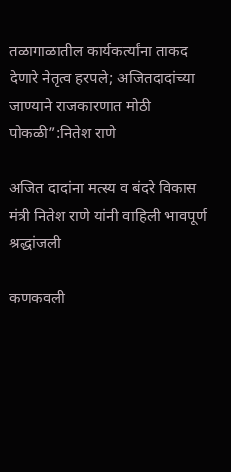तळागाळातील कार्यकर्त्यांना ताकद देणारे नेतृत्व हरपले; अजितदादांच्या जाण्याने राजकारणात मोठी पोकळी”:नितेश राणे

अजित दादांना मत्स्य व बंदरे विकास मंत्री नितेश राणे यांनी वाहिली भावपूर्ण श्रद्धांजली

कणकवली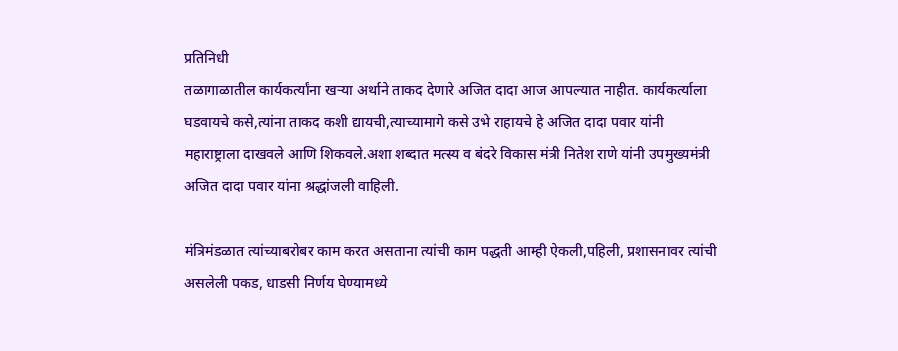प्रतिनिधी
तळागाळातील कार्यकर्त्यांना खऱ्या अर्थाने ताकद देणारे अजित दादा आज आपल्यात नाहीत. कार्यकर्त्याला घडवायचे कसे,त्यांना ताकद कशी द्यायची,त्याच्यामागे कसे उभे राहायचे हे अजित दादा पवार यांनी महाराष्ट्राला दाखवले आणि शिकवले.अशा शब्दात मत्स्य व बंदरे विकास मंत्री नितेश राणे यांनी उपमुख्यमंत्री अजित दादा पवार यांना श्रद्धांजली वाहिली.

मंत्रिमंडळात त्यांच्याबरोबर काम करत असताना त्यांची काम पद्धती आम्ही ऐकली,पहिली, प्रशासनावर त्यांची असलेली पकड, धाडसी निर्णय घेण्यामध्ये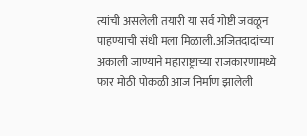त्यांची असलेली तयारी या सर्व गोष्टी जवळून पाहण्याची संधी मला मिळाली.अजितदादांच्या अकाली जाण्याने महाराष्ट्राच्या राजकारणामध्ये फार मोठी पोकळी आज निर्माण झालेली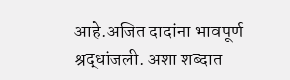आहे.अजित दादांना भावपूर्ण श्रद्धांजली. अशा शब्दात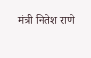मंत्री नितेश राणे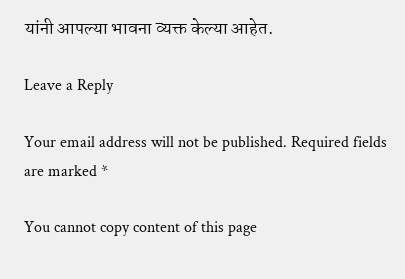यांनी आपल्या भावना व्यक्त केल्या आहेत.

Leave a Reply

Your email address will not be published. Required fields are marked *

You cannot copy content of this page